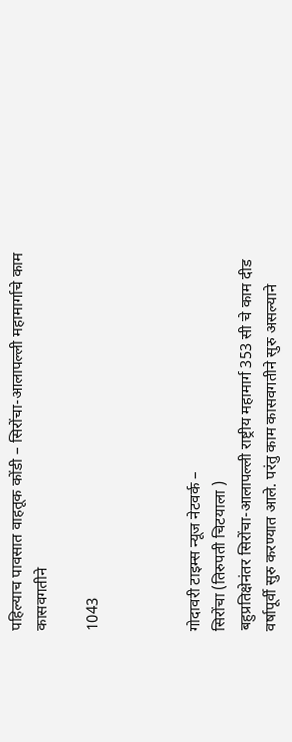पहिल्याच पावसात वाहतूक कोंडी – सिरोंचा-आलापल्ली महामार्गाचे काम कासवगतीने

1043



गोदावरी टाइम्स न्यूज नेटवर्क –
सिरोंचा (तिरुपती चिटयाला )
बहुप्रतिक्षेनंतर सिरोंचा-आलापल्ली राष्ट्रीय महामार्ग 353 सी चे काम दीड वर्षापूर्वी सुरु करण्यात आले. परंतु काम कासवगतीने सुरु असल्याने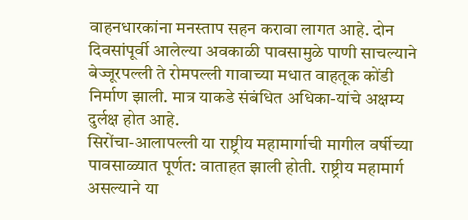वाहनधारकांना मनस्ताप सहन करावा लागत आहे. दोन दिवसांपूर्वी आलेल्या अवकाळी पावसामुळे पाणी साचल्याने बेज्जूरपल्ली ते रोमपल्ली गावाच्या मधात वाहतूक कोंडी निर्माण झाली. मात्र याकडे संबंधित अधिका-यांचे अक्षम्य दुर्लक्ष होत आहे.
सिरोंचा-आलापल्ली या राष्ट्रीय महामार्गाची मागील वर्षीच्या पावसाळ्यात पूर्णत: वाताहत झाली होती. राष्ट्रीय महामार्ग असल्याने या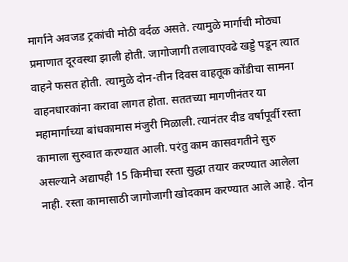मार्गाने अवजड ट्रकांची मोठी वर्दळ असते. त्यामुळे मार्गाची मोठ्या प्रमाणात दूरवस्था झाली होती. जागोजागी तलावाएवढे खड्डे पडून त्यात वाहने फसत होती. त्यामुळे दोन-तीन दिवस वाहतूक कोंडीचा सामना वाहनधारकांना करावा लागत होता. सततच्या मागणीनंतर या महामार्गाच्या बांधकामास मंजुरी मिळाली. त्यानंतर दीड वर्षापूर्वी रस्ता कामाला सुरुवात करण्यात आली. परंतु काम कासवगतीने सुरु असल्याने अद्यापही 15 किमीचा रस्ता सुद्धा तयार करण्यात आलेला नाही. रस्ता कामासाठी जागोजागी खोदकाम करण्यात आले आहे. दोन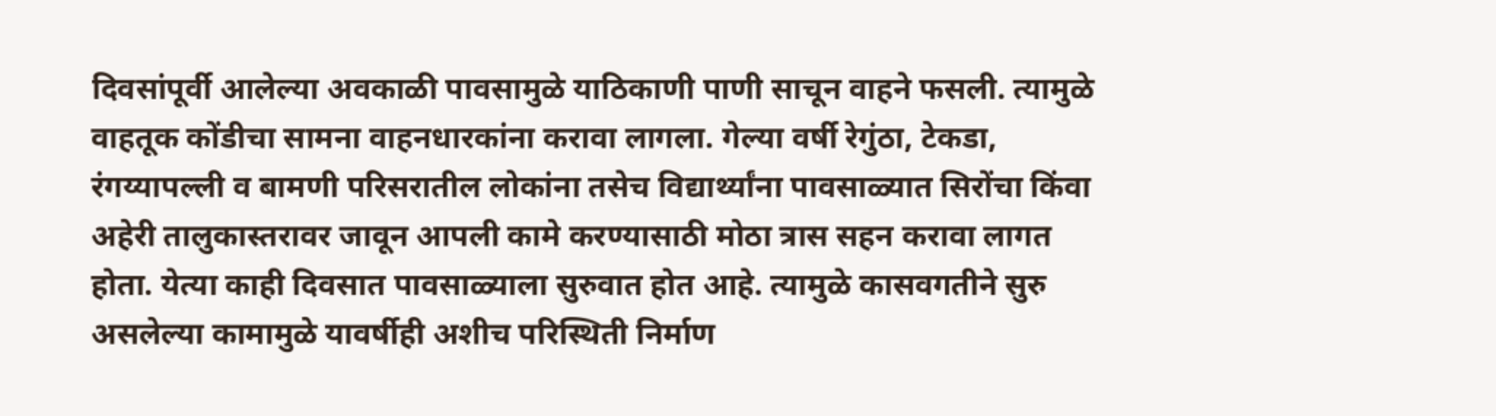दिवसांपूर्वी आलेल्या अवकाळी पावसामुळे याठिकाणी पाणी साचून वाहने फसली. त्यामुळे वाहतूक कोंडीचा सामना वाहनधारकांना करावा लागला. गेल्या वर्षी रेगुंठा, टेकडा, रंगय्यापल्ली व बामणी परिसरातील लोकांना तसेच विद्यार्थ्यांना पावसाळ्यात सिरोंचा किंवा अहेरी तालुकास्तरावर जावून आपली कामे करण्यासाठी मोठा त्रास सहन करावा लागत होता. येत्या काही दिवसात पावसाळ्याला सुरुवात होत आहे. त्यामुळे कासवगतीने सुरु असलेल्या कामामुळे यावर्षीही अशीच परिस्थिती निर्माण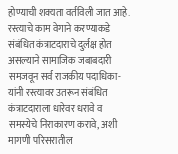होण्याची शक्यता वर्तविली जात आहे. रस्त्याचे काम वेगाने करण्याकडे संबंधित कंत्राटदाराचे दुर्लक्ष होत असल्याने सामाजिक जबाबदारी समजवून सर्व राजकीय पदाधिका-यांनी रस्त्यावर उतरून संबंधित कंत्राटदाराला धारेवर धरावे व समस्येचे निराकारण करावे, अशी मागणी परिसरातील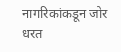नागरिकांकडून जोर धरत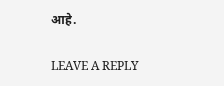आहे.

LEAVE A REPLY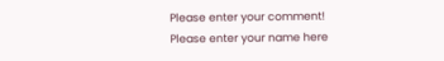Please enter your comment!
Please enter your name here